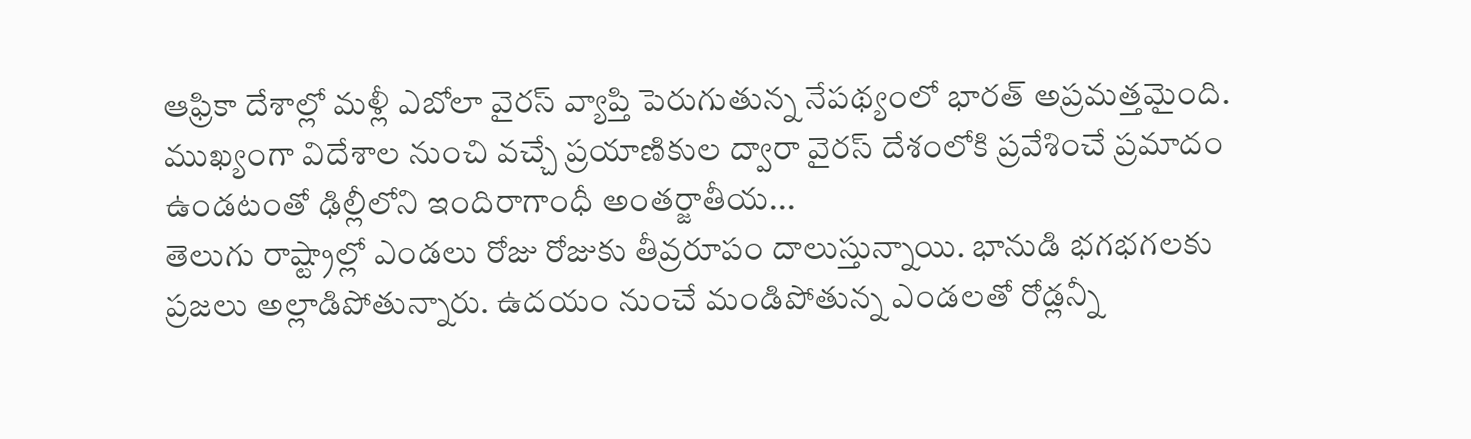ఆఫ్రికా దేశాల్లో మళ్లీ ఎబోలా వైరస్ వ్యాప్తి పెరుగుతున్న నేపథ్యంలో భారత్ అప్రమత్తమైంది. ముఖ్యంగా విదేశాల నుంచి వచ్చే ప్రయాణికుల ద్వారా వైరస్ దేశంలోకి ప్రవేశించే ప్రమాదం ఉండటంతో ఢిల్లీలోని ఇందిరాగాంధీ అంతర్జాతీయ...
తెలుగు రాష్ట్రాల్లో ఎండలు రోజు రోజుకు తీవ్రరూపం దాలుస్తున్నాయి. భానుడి భగభగలకు ప్రజలు అల్లాడిపోతున్నారు. ఉదయం నుంచే మండిపోతున్న ఎండలతో రోడ్లన్నీ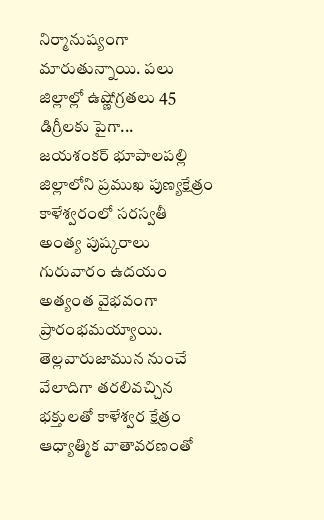నిర్మానుష్యంగా మారుతున్నాయి. పలు జిల్లాల్లో ఉష్ణోగ్రతలు 45 డిగ్రీలకు పైగా...
జయశంకర్ భూపాలపల్లి జిల్లాలోని ప్రముఖ పుణ్యక్షేత్రం కాళేశ్వరంలో సరస్వతీ అంత్య పుష్కరాలు గురువారం ఉదయం అత్యంత వైభవంగా ప్రారంభమయ్యాయి. తెల్లవారుజామున నుంచే వేలాదిగా తరలివచ్చిన భక్తులతో కాళేశ్వర క్షేత్రం ఆధ్యాత్మిక వాతావరణంతో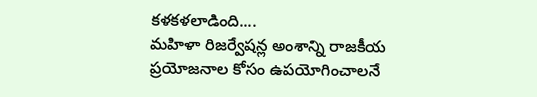కళకళలాడింది....
మహిళా రిజర్వేషన్ల అంశాన్ని రాజకీయ ప్రయోజనాల కోసం ఉపయోగించాలనే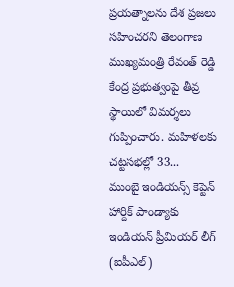ప్రయత్నాలను దేశ ప్రజలు సహించరని తెలంగాణ ముఖ్యమంత్రి రేవంత్ రెడ్డి కేంద్ర ప్రభుత్వంపై తీవ్ర స్థాయిలో విమర్శలు గుప్పించారు. మహిళలకు చట్టసభల్లో 33...
ముంబై ఇండియన్స్ కెప్టెన్ హార్దిక్ పాండ్యాకు ఇండియన్ ప్రీమియర్ లీగ్ (ఐపీఎల్)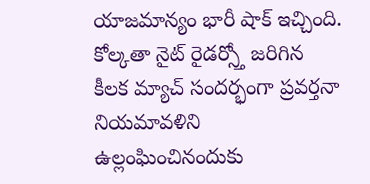యాజమాన్యం భారీ షాక్ ఇచ్చింది. కోల్కతా నైట్ రైడర్స్తో జరిగిన కీలక మ్యాచ్ సందర్భంగా ప్రవర్తనా నియమావళిని ఉల్లంఘించినందుకు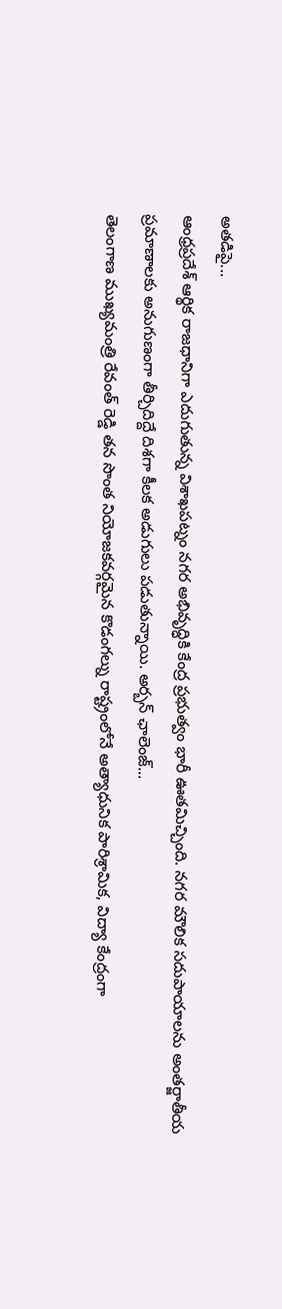అతడిపై...
ఆంధ్రప్రదేశ్ ఆర్థిక రాజధానిగా ఎదుగుతున్న విశాఖపట్నం నగర అభివృద్ధికి కేంద్ర ప్రభుత్వం భారీ ఊతమిచ్చింది. నగర మౌలిక సదుపాయాలను అంతర్జాతీయ ప్రమాణాలకు అనుగుణంగా తీర్చిదిద్దే దిశగా కీలక అడుగులు పడుతున్నాయి. అర్బన్ ఛాలెంజ్...
తెలంగాణ ముఖ్యమంత్రి రేవంత్ రెడ్డి తన సొంత నియోజకవర్గమైన కొడంగల్ను రాష్ట్రంలోనే అత్యాధునిక పారిశ్రామిక, విద్యా కేంద్రంగా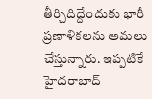తీర్చిదిద్దేందుకు భారీ ప్రణాళికలను అమలు చేస్తున్నారు. ఇప్పటికే హైదరాబాద్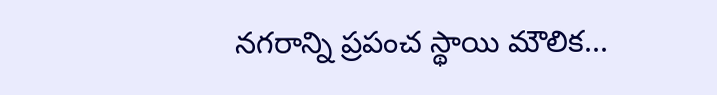నగరాన్ని ప్రపంచ స్థాయి మౌలిక...